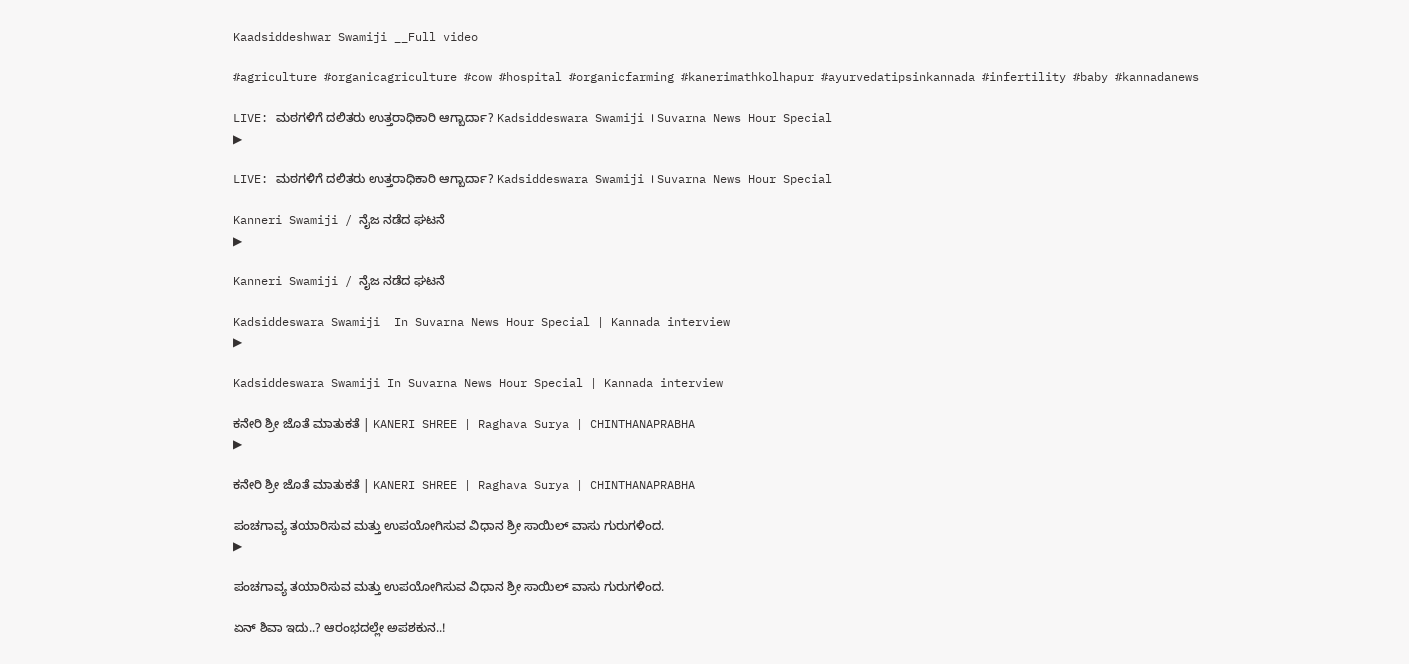Kaadsiddeshwar Swamiji __Full video

#agriculture #organicagriculture #cow #hospital #organicfarming #kanerimathkolhapur #ayurvedatipsinkannada #infertility #baby #kannadanews

LIVE: ಮಠಗಳಿಗೆ ದಲಿತರು ಉತ್ತರಾಧಿಕಾರಿ ಆಗ್ಬಾರ್ದಾ? Kadsiddeswara Swamiji । Suvarna News Hour Special
▶

LIVE: ಮಠಗಳಿಗೆ ದಲಿತರು ಉತ್ತರಾಧಿಕಾರಿ ಆಗ್ಬಾರ್ದಾ? Kadsiddeswara Swamiji । Suvarna News Hour Special

Kanneri Swamiji / ನೈಜ ನಡೆದ ಘಟನೆ
▶

Kanneri Swamiji / ನೈಜ ನಡೆದ ಘಟನೆ

Kadsiddeswara Swamiji  In Suvarna News Hour Special | Kannada interview
▶

Kadsiddeswara Swamiji In Suvarna News Hour Special | Kannada interview

ಕನೇರಿ ಶ್ರೀ ಜೊತೆ ಮಾತುಕತೆ | KANERI SHREE | Raghava Surya | CHINTHANAPRABHA
▶

ಕನೇರಿ ಶ್ರೀ ಜೊತೆ ಮಾತುಕತೆ | KANERI SHREE | Raghava Surya | CHINTHANAPRABHA

ಪಂಚಗಾವ್ಯ ತಯಾರಿಸುವ ಮತ್ತು ಉಪಯೋಗಿಸುವ ವಿಧಾನ ಶ್ರೀ ಸಾಯಿಲ್ ವಾಸು ಗುರುಗಳಿಂದ.
▶

ಪಂಚಗಾವ್ಯ ತಯಾರಿಸುವ ಮತ್ತು ಉಪಯೋಗಿಸುವ ವಿಧಾನ ಶ್ರೀ ಸಾಯಿಲ್ ವಾಸು ಗುರುಗಳಿಂದ.

ಏನ್ ಶಿವಾ ಇದು..? ಆರಂಭದಲ್ಲೇ ಅಪಶಕುನ..!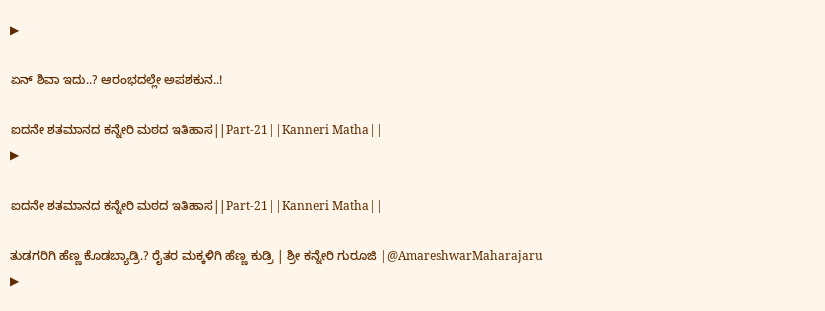▶

ಏನ್ ಶಿವಾ ಇದು..? ಆರಂಭದಲ್ಲೇ ಅಪಶಕುನ..!

ಐದನೇ ಶತಮಾನದ ಕನ್ನೇರಿ ಮಠದ ಇತಿಹಾಸ||Part-21||Kanneri Matha||
▶

ಐದನೇ ಶತಮಾನದ ಕನ್ನೇರಿ ಮಠದ ಇತಿಹಾಸ||Part-21||Kanneri Matha||

ತುಡಗರಿಗಿ ಹೆಣ್ಣ ಕೊಡಬ್ಯಾಡ್ರಿ.? ರೈತರ ಮಕ್ಕಳಿಗಿ ಹೆಣ್ಣ ಕುಡ್ರಿ | ಶ್ರೀ ಕನ್ನೇರಿ ಗುರೂಜಿ |@AmareshwarMaharajaru
▶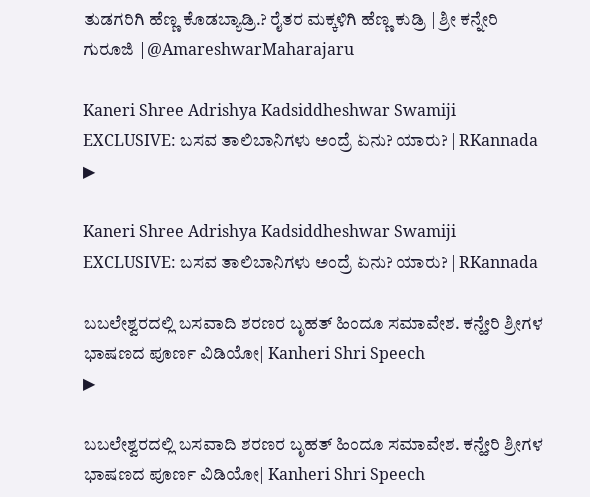ತುಡಗರಿಗಿ ಹೆಣ್ಣ ಕೊಡಬ್ಯಾಡ್ರಿ.? ರೈತರ ಮಕ್ಕಳಿಗಿ ಹೆಣ್ಣ ಕುಡ್ರಿ | ಶ್ರೀ ಕನ್ನೇರಿ ಗುರೂಜಿ |@AmareshwarMaharajaru

Kaneri Shree Adrishya Kadsiddheshwar Swamiji EXCLUSIVE: ಬಸವ ತಾಲಿಬಾನಿಗಳು ಅಂದ್ರೆ ಏನು? ಯಾರು? | RKannada
▶

Kaneri Shree Adrishya Kadsiddheshwar Swamiji EXCLUSIVE: ಬಸವ ತಾಲಿಬಾನಿಗಳು ಅಂದ್ರೆ ಏನು? ಯಾರು? | RKannada

ಬಬಲೇಶ್ವರದಲ್ಲಿ ಬಸವಾದಿ ಶರಣರ ಬೃಹತ್ ಹಿಂದೂ ಸಮಾವೇಶ. ಕನ್ಹೇರಿ ಶ್ರೀಗಳ ಭಾಷಣದ ಪೂರ್ಣ ವಿಡಿಯೋ| Kanheri Shri Speech
▶

ಬಬಲೇಶ್ವರದಲ್ಲಿ ಬಸವಾದಿ ಶರಣರ ಬೃಹತ್ ಹಿಂದೂ ಸಮಾವೇಶ. ಕನ್ಹೇರಿ ಶ್ರೀಗಳ ಭಾಷಣದ ಪೂರ್ಣ ವಿಡಿಯೋ| Kanheri Shri Speech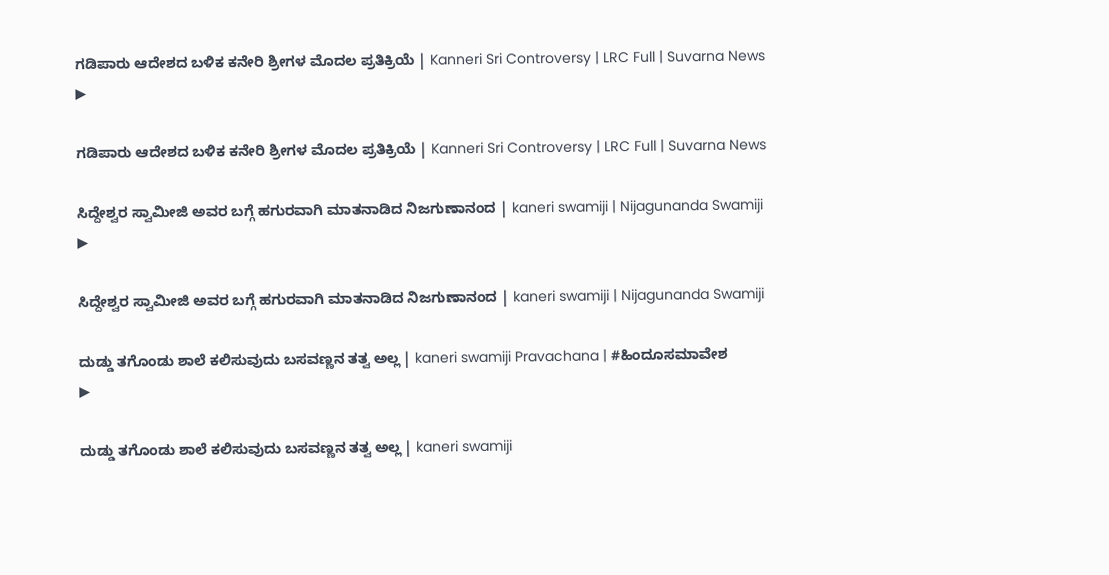ಗಡಿಪಾರು ಆದೇಶದ ಬಳಿಕ ಕನೇರಿ ಶ್ರೀಗಳ ಮೊದಲ ಪ್ರತಿಕ್ರಿಯೆ | Kanneri Sri Controversy | LRC Full | Suvarna News
▶

ಗಡಿಪಾರು ಆದೇಶದ ಬಳಿಕ ಕನೇರಿ ಶ್ರೀಗಳ ಮೊದಲ ಪ್ರತಿಕ್ರಿಯೆ | Kanneri Sri Controversy | LRC Full | Suvarna News

ಸಿದ್ದೇಶ್ವರ ಸ್ವಾಮೀಜಿ ಅವರ ಬಗ್ಗೆ ಹಗುರವಾಗಿ ಮಾತನಾಡಿದ ನಿಜಗುಣಾನಂದ | kaneri swamiji | Nijagunanda Swamiji
▶

ಸಿದ್ದೇಶ್ವರ ಸ್ವಾಮೀಜಿ ಅವರ ಬಗ್ಗೆ ಹಗುರವಾಗಿ ಮಾತನಾಡಿದ ನಿಜಗುಣಾನಂದ | kaneri swamiji | Nijagunanda Swamiji

ದುಡ್ಡು ತಗೊಂಡು ಶಾಲೆ ಕಲಿಸುವುದು ಬಸವಣ್ಣನ ತತ್ವ ಅಲ್ಲ | kaneri swamiji Pravachana | #ಹಿಂದೂಸಮಾವೇಶ
▶

ದುಡ್ಡು ತಗೊಂಡು ಶಾಲೆ ಕಲಿಸುವುದು ಬಸವಣ್ಣನ ತತ್ವ ಅಲ್ಲ | kaneri swamiji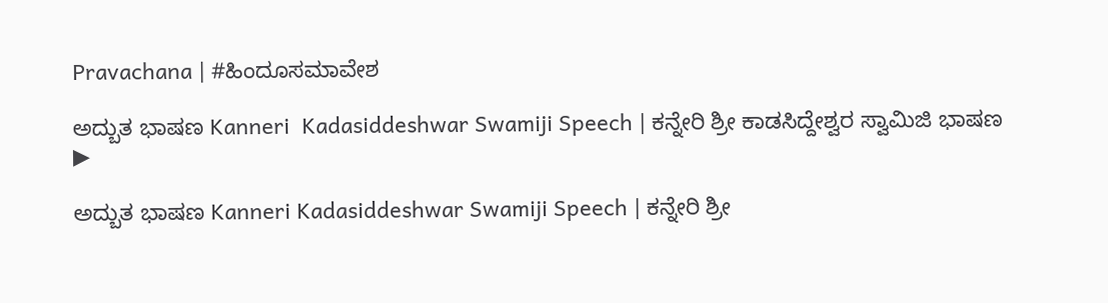Pravachana | #ಹಿಂದೂಸಮಾವೇಶ

ಅದ್ಬುತ ಭಾಷಣ Kanneri  Kadasiddeshwar Swamiji Speech | ಕನ್ನೇರಿ ಶ್ರೀ ಕಾಡಸಿದ್ದೇಶ್ವರ ಸ್ವಾಮಿಜಿ ಭಾಷಣ
▶

ಅದ್ಬುತ ಭಾಷಣ Kanneri Kadasiddeshwar Swamiji Speech | ಕನ್ನೇರಿ ಶ್ರೀ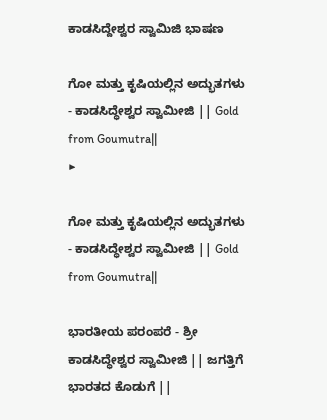ಕಾಡಸಿದ್ದೇಶ್ವರ ಸ್ವಾಮಿಜಿ ಭಾಷಣ

ಗೋ ಮತ್ತು ಕೃಷಿಯಲ್ಲಿನ ಅದ್ಭುತಗಳು - ಕಾಡಸಿದ್ಧೇಶ್ವರ ಸ್ವಾಮೀಜಿ || Gold from Goumutra||
▶

ಗೋ ಮತ್ತು ಕೃಷಿಯಲ್ಲಿನ ಅದ್ಭುತಗಳು - ಕಾಡಸಿದ್ಧೇಶ್ವರ ಸ್ವಾಮೀಜಿ || Gold from Goumutra||

ಭಾರತೀಯ ಪರಂಪರೆ - ಶ್ರೀ ಕಾಡಸಿದ್ಧೇಶ್ವರ ಸ್ವಾಮೀಜಿ || ಜಗತ್ತಿಗೆ ಭಾರತದ ಕೊಡುಗೆ ||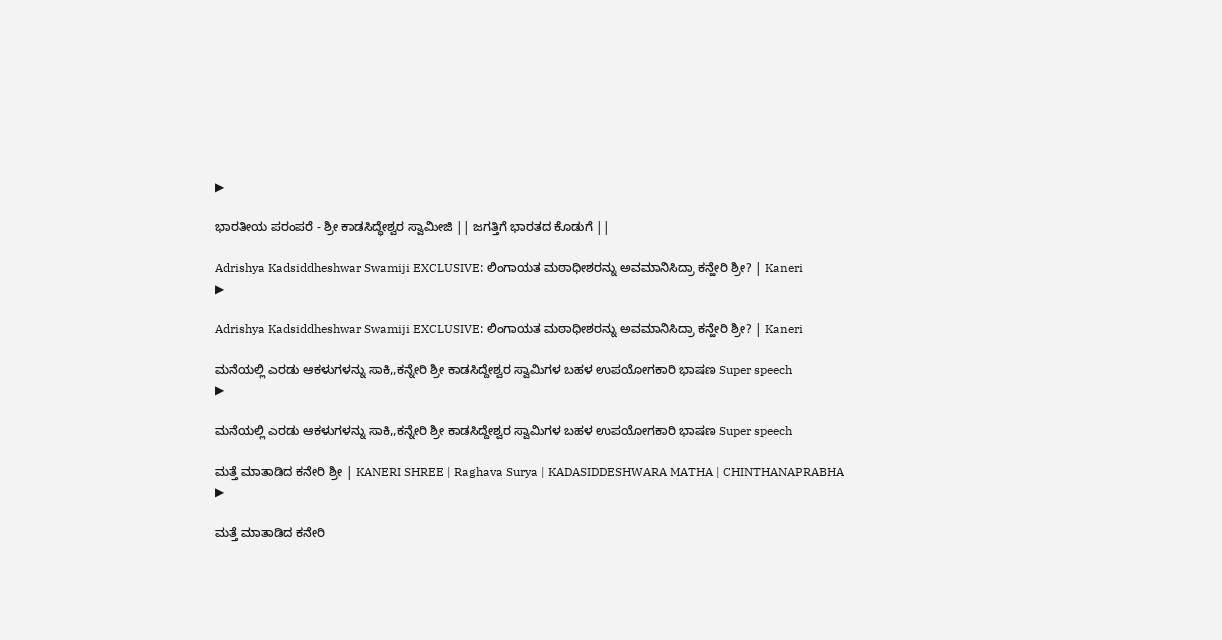▶

ಭಾರತೀಯ ಪರಂಪರೆ - ಶ್ರೀ ಕಾಡಸಿದ್ಧೇಶ್ವರ ಸ್ವಾಮೀಜಿ || ಜಗತ್ತಿಗೆ ಭಾರತದ ಕೊಡುಗೆ ||

Adrishya Kadsiddheshwar Swamiji EXCLUSIVE: ಲಿಂಗಾಯತ ಮಠಾಧೀಶರನ್ನು ಅವಮಾನಿಸಿದ್ರಾ ಕನ್ಹೇರಿ ಶ್ರೀ? | Kaneri
▶

Adrishya Kadsiddheshwar Swamiji EXCLUSIVE: ಲಿಂಗಾಯತ ಮಠಾಧೀಶರನ್ನು ಅವಮಾನಿಸಿದ್ರಾ ಕನ್ಹೇರಿ ಶ್ರೀ? | Kaneri

ಮನೆಯಲ್ಲಿ ಎರಡು ಆಕಳುಗಳನ್ನು ಸಾಕಿ,,ಕನ್ನೇರಿ ಶ್ರೀ ಕಾಡಸಿದ್ದೇಶ್ವರ ಸ್ವಾಮಿಗಳ ಬಹಳ ಉಪಯೋಗಕಾರಿ ಭಾಷಣ Super speech
▶

ಮನೆಯಲ್ಲಿ ಎರಡು ಆಕಳುಗಳನ್ನು ಸಾಕಿ,,ಕನ್ನೇರಿ ಶ್ರೀ ಕಾಡಸಿದ್ದೇಶ್ವರ ಸ್ವಾಮಿಗಳ ಬಹಳ ಉಪಯೋಗಕಾರಿ ಭಾಷಣ Super speech

ಮತ್ತೆ ಮಾತಾಡಿದ ಕನೇರಿ ಶ್ರೀ | KANERI SHREE | Raghava Surya | KADASIDDESHWARA MATHA | CHINTHANAPRABHA
▶

ಮತ್ತೆ ಮಾತಾಡಿದ ಕನೇರಿ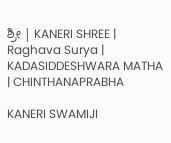ಶ್ರೀ | KANERI SHREE | Raghava Surya | KADASIDDESHWARA MATHA | CHINTHANAPRABHA

KANERI SWAMIJI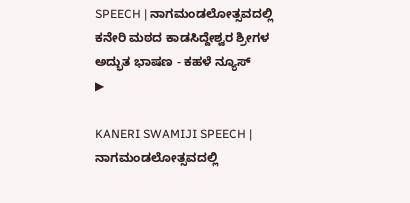SPEECH | ನಾಗಮಂಡಲೋತ್ಸವದಲ್ಲಿ ಕನೇರಿ ಮಠದ ಕಾಡಸಿದ್ದೇಶ್ವರ ಶ್ರೀಗಳ ಅದ್ಭುತ ಭಾಷಣ - ಕಹಳೆ ನ್ಯೂಸ್
▶

KANERI SWAMIJI SPEECH | ನಾಗಮಂಡಲೋತ್ಸವದಲ್ಲಿ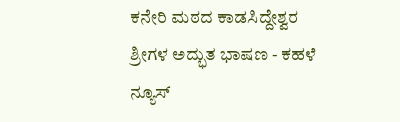ಕನೇರಿ ಮಠದ ಕಾಡಸಿದ್ದೇಶ್ವರ ಶ್ರೀಗಳ ಅದ್ಭುತ ಭಾಷಣ - ಕಹಳೆ ನ್ಯೂಸ್